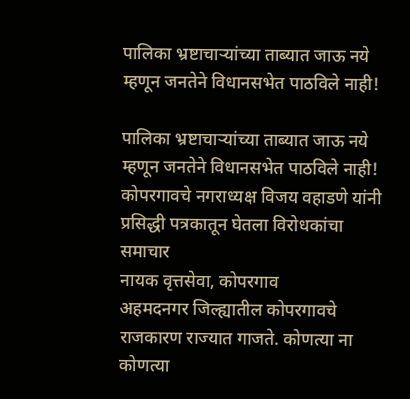पालिका भ्रष्टाचार्‍यांच्या ताब्यात जाऊ नये म्हणून जनतेने विधानसभेत पाठविले नाही!

पालिका भ्रष्टाचार्‍यांच्या ताब्यात जाऊ नये म्हणून जनतेने विधानसभेत पाठविले नाही!
कोपरगावचे नगराध्यक्ष विजय वहाडणे यांनी प्रसिद्धी पत्रकातून घेतला विरोधकांचा समाचार
नायक वृत्तसेवा, कोपरगाव
अहमदनगर जिल्ह्यातील कोपरगावचे राजकारण राज्यात गाजते. कोणत्या ना कोणत्या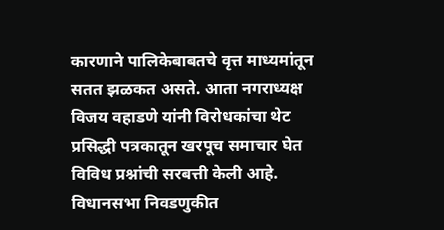कारणाने पालिकेबाबतचे वृत्त माध्यमांतून सतत झळकत असते. आता नगराध्यक्ष विजय वहाडणे यांनी विरोधकांचा थेट प्रसिद्धी पत्रकातून खरपूच समाचार घेत विविध प्रश्नांची सरबत्ती केली आहे. विधानसभा निवडणुकीत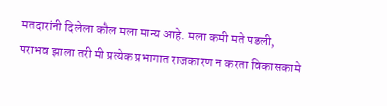मतदारांनी दिलेला कौल मला मान्य आहे. मला कमी मते पडली, पराभव झाला तरी मी प्रत्येक प्रभागात राजकारण न करता विकासकामे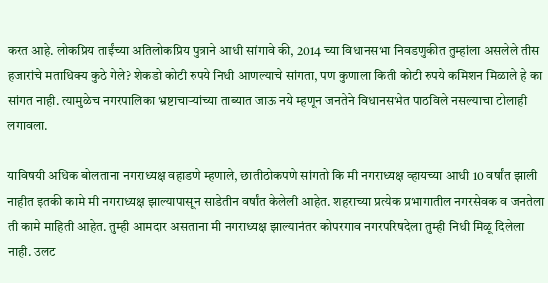करत आहे. लोकप्रिय ताईंच्या अतिलोकप्रिय पुत्राने आधी सांगावे की, 2014 च्या विधानसभा निवडणुकीत तुम्हांला असलेले तीस हजारांचे मताधिक्य कुठे गेले? शेकडो कोटी रुपये निधी आणल्याचे सांगता, पण कुणाला किती कोटी रुपये कमिशन मिळाले हे का सांगत नाही. त्यामुळेच नगरपालिका भ्रष्टाचार्‍यांच्या ताब्यात जाऊ नये म्हणून जनतेने विधानसभेत पाठविले नसल्याचा टोलाही लगावला.

याविषयी अधिक बोलताना नगराध्यक्ष वहाडणे म्हणाले, छातीठोकपणे सांगतो कि मी नगराध्यक्ष व्हायच्या आधी 10 वर्षांत झाली नाहीत इतकी कामे मी नगराध्यक्ष झाल्यापासून साडेतीन वर्षांत केलेली आहेत. शहराच्या प्रत्येक प्रभागातील नगरसेवक व जनतेला ती कामे माहिती आहेत. तुम्ही आमदार असताना मी नगराध्यक्ष झाल्यानंतर कोपरगाव नगरपरिषदेला तुम्ही निधी मिळू दिलेला नाही. उलट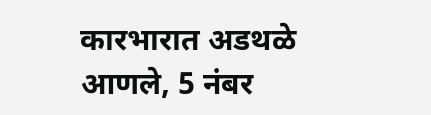कारभारात अडथळे आणले, 5 नंबर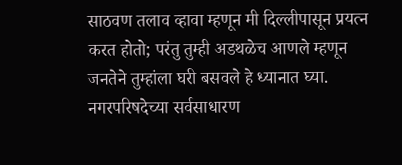साठवण तलाव व्हावा म्हणून मी दिल्लीपासून प्रयत्न करत होतो; परंतु तुम्ही अडथळेच आणले म्हणून जनतेने तुम्हांला घरी बसवले हे ध्यानात घ्या. नगरपरिषदेच्या सर्वसाधारण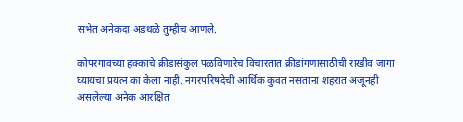सभेत अनेकदा अडथळे तुम्हीच आणले.

कोपरगावच्या हक्काचे क्रीडासंकुल पळविणारेच विचारतात क्रीडांगणासाठीची राखीव जागा घ्यायचा प्रयत्न का केला नाही. नगरपरिषदेची आर्थिक कुवत नसताना शहरात अजूनही असलेल्या अनेक आरक्षित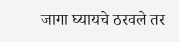जागा घ्यायचे ठरवले तर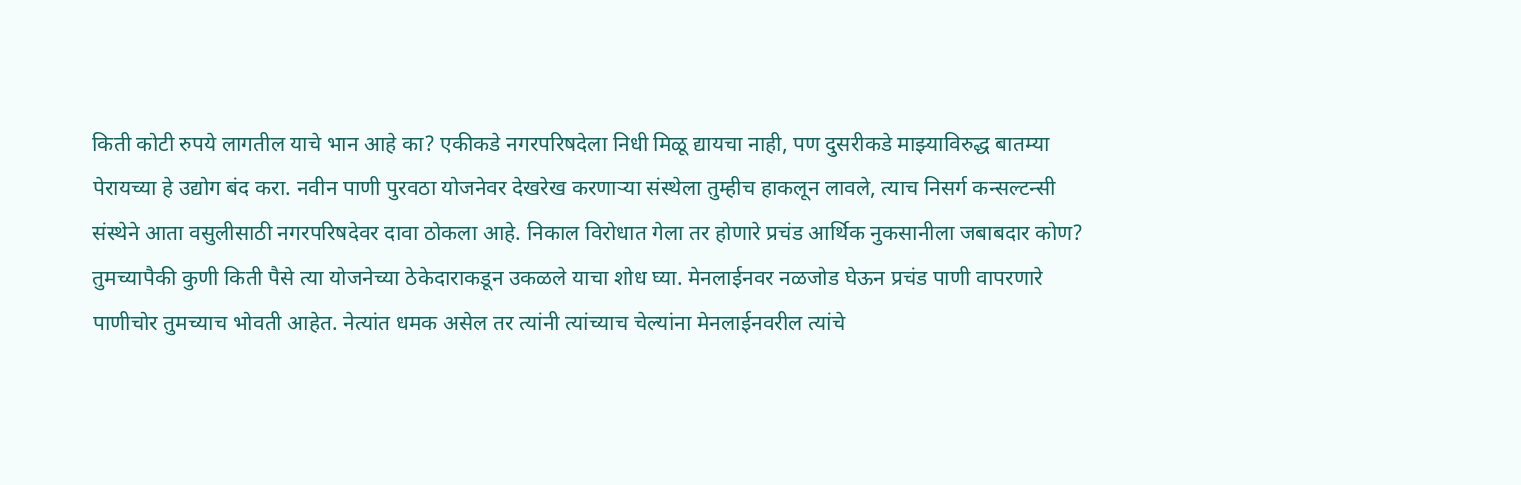किती कोटी रुपये लागतील याचे भान आहे का? एकीकडे नगरपरिषदेला निधी मिळू द्यायचा नाही, पण दुसरीकडे माझ्याविरुद्ध बातम्या पेरायच्या हे उद्योग बंद करा. नवीन पाणी पुरवठा योजनेवर देखरेख करणार्‍या संस्थेला तुम्हीच हाकलून लावले, त्याच निसर्ग कन्सल्टन्सी संस्थेने आता वसुलीसाठी नगरपरिषदेवर दावा ठोकला आहे. निकाल विरोधात गेला तर होणारे प्रचंड आर्थिक नुकसानीला जबाबदार कोण? तुमच्यापैकी कुणी किती पैसे त्या योजनेच्या ठेकेदाराकडून उकळले याचा शोध घ्या. मेनलाईनवर नळजोड घेऊन प्रचंड पाणी वापरणारे पाणीचोर तुमच्याच भोवती आहेत. नेत्यांत धमक असेल तर त्यांनी त्यांच्याच चेल्यांना मेनलाईनवरील त्यांचे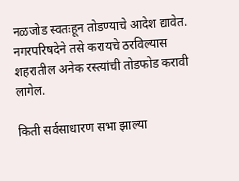नळजोड स्वतःहून तोडण्याचे आदेश द्यावेत. नगरपरिषदेने तसे करायचे ठरविल्यास शहरातील अनेक रस्त्यांची तोडफोड करावी लागेल.

किती सर्वसाधारण सभा झाल्या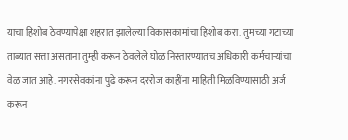याचा हिशोब ठेवण्यापेक्षा शहरात झालेल्या विकासकामांचा हिशोब करा. तुमच्या गटाच्या ताब्यात सत्ता असताना तुम्ही करून ठेवलेले घोळ निस्तारण्यातच अधिकारी कर्मचार्‍यांचा वेळ जात आहे. नगरसेवकांना पुढे करून दररोज काहींना माहिती मिळविण्यासाठी अर्ज करून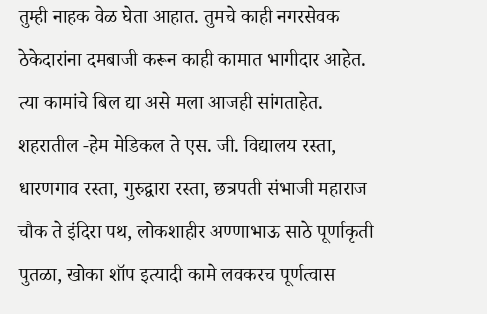तुम्ही नाहक वेळ घेता आहात. तुमचे काही नगरसेवक ठेकेदारांना दमबाजी करून काही कामात भागीदार आहेत. त्या कामांचे बिल द्या असे मला आजही सांगताहेत. शहरातील -हेम मेडिकल ते एस. जी. विद्यालय रस्ता, धारणगाव रस्ता, गुरुद्वारा रस्ता, छत्रपती संभाजी महाराज चौक ते इंदिरा पथ, लोकशाहीर अण्णाभाऊ साठे पूर्णाकृती पुतळा, खोका शॉप इत्यादी कामे लवकरच पूर्णत्वास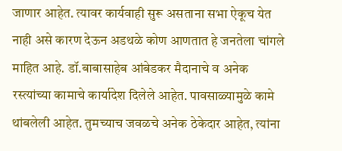जाणार आहेत. त्यावर कार्यवाही सुरू असताना सभा ऐकूच येत नाही असे कारण देऊन अडथळे कोण आणतात हे जनतेला चांगले माहित आहे. डॉ.बाबासाहेब आंबेडकर मैदानाचे व अनेक रस्त्यांच्या कामाचे कार्यादेश दिलेले आहेत. पावसाळ्यामुळे कामे थांबलेली आहेत. तुमच्याच जवळचे अनेक ठेकेदार आहेत, त्यांना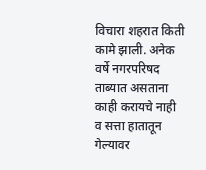विचारा शहरात किती कामे झाली. अनेक वर्षे नगरपरिषद ताब्यात असताना काही करायचे नाही व सत्ता हातातून गेल्यावर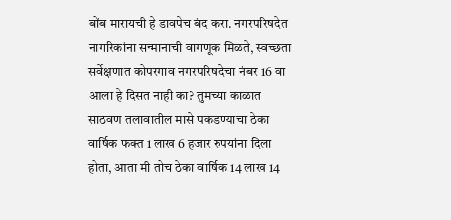बोंब मारायची हे डावपेच बंद करा. नगरपरिषदेत नागरिकांना सन्मानाची वागणूक मिळते, स्वच्छता सर्वेक्षणात कोपरगाव नगरपरिषदेचा नंबर 16 वा आला हे दिसत नाही का? तुमच्या काळात साठवण तलावातील मासे पकडण्याचा ठेका वार्षिक फक्त 1 लाख 6 हजार रुपयांना दिला होता, आता मी तोच ठेका वार्षिक 14 लाख 14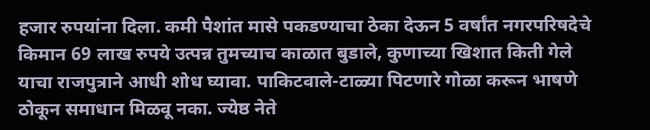हजार रुपयांना दिला. कमी पैशांत मासे पकडण्याचा ठेका देऊन 5 वर्षांत नगरपरिषदेचे किमान 69 लाख रुपये उत्पन्न तुमच्याच काळात बुडाले, कुणाच्या खिशात किती गेले याचा राजपुत्राने आधी शोध घ्यावा. पाकिटवाले-टाळ्या पिटणारे गोळा करून भाषणे ठोकून समाधान मिळवू नका. ज्येष्ठ नेते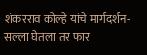शंकरराव कोल्हे यांचे मार्गदर्शन-सल्ला घेतला तर फार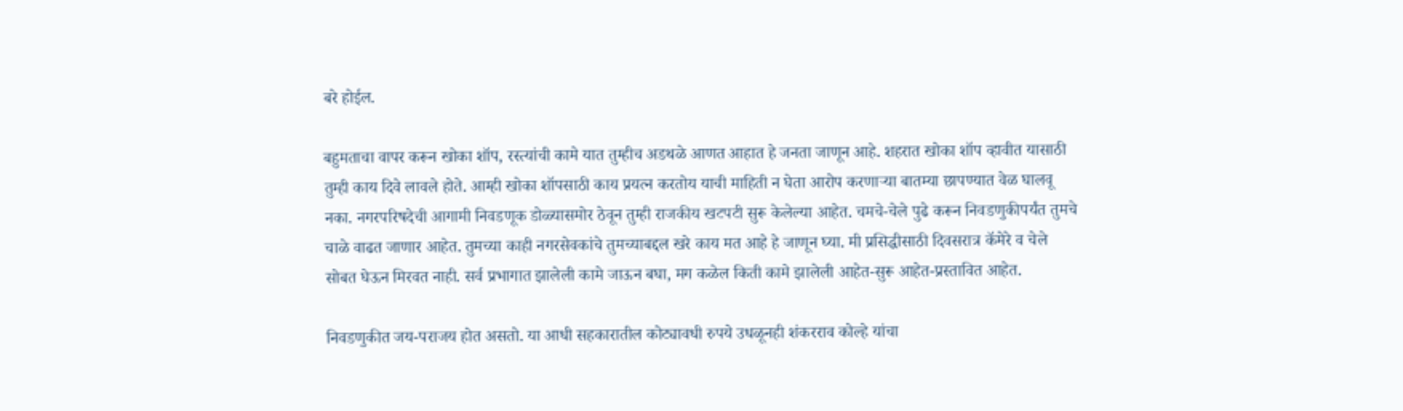बरे होईल.

बहुमताचा वापर करून खोका शॉप, रस्त्यांची कामे यात तुम्हीच अडथळे आणत आहात हे जनता जाणून आहे. शहरात खोका शॉप व्हावीत यासाठी तुम्ही काय दिवे लावले होते. आम्ही खोका शॉपसाठी काय प्रयत्न करतोय याची माहिती न घेता आरोप करणार्‍या बातम्या छापण्यात वेळ घालवू नका. नगरपरिषदेची आगामी निवडणूक डोळ्यासमोर ठेवून तुम्ही राजकीय खटपटी सुरू केलेल्या आहेत. चमचे-चेले पुढे करून निवडणुकीपर्यंत तुमचे चाळे वाढत जाणार आहेत. तुमच्या काही नगरसेवकांचे तुमच्याबद्दल खरे काय मत आहे हे जाणून घ्या. मी प्रसिद्धीसाठी दिवसरात्र कॅमेरे व चेले सोबत घेऊन मिरवत नाही. सर्व प्रभागात झालेली कामे जाऊन बघा, मग कळेल किती कामे झालेली आहेत-सुरू आहेत-प्रस्तावित आहेत.

निवडणुकीत जय-पराजय होत असतो. या आधी सहकारातील कोट्यावधी रुपये उधळूनही शंकरराव कोल्हे यांचा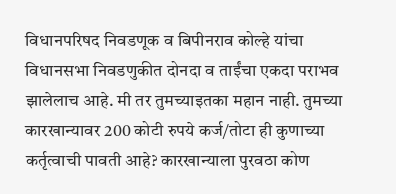विधानपरिषद निवडणूक व बिपीनराव कोल्हे यांचा विधानसभा निवडणुकीत दोनदा व ताईंचा एकदा पराभव झालेलाच आहे. मी तर तुमच्याइतका महान नाही. तुमच्या कारखान्यावर 200 कोटी रुपये कर्ज/तोटा ही कुणाच्या कर्तृत्वाची पावती आहे? कारखान्याला पुरवठा कोण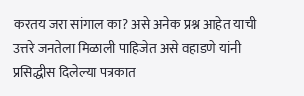करतय जरा सांगाल का? असे अनेक प्रश्न आहेत याची उत्तरे जनतेला मिळाली पाहिजेत असे वहाडणे यांनी प्रसिद्धीस दिलेल्या पत्रकात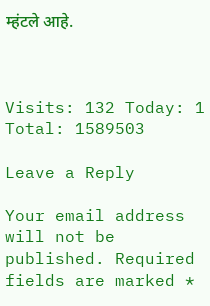म्हंटले आहे.



Visits: 132 Today: 1 Total: 1589503

Leave a Reply

Your email address will not be published. Required fields are marked *